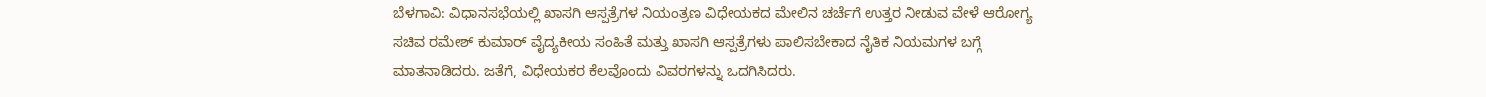ಬೆಳಗಾವಿ: ವಿಧಾನಸಭೆಯಲ್ಲಿ ಖಾಸಗಿ ಆಸ್ಪತ್ರೆಗಳ ನಿಯಂತ್ರಣ ವಿಧೇಯಕದ ಮೇಲಿನ ಚರ್ಚೆಗೆ ಉತ್ತರ ನೀಡುವ ವೇಳೆ ಆರೋಗ್ಯ ಸಚಿವ ರಮೇಶ್ ಕುಮಾರ್ ವೈದ್ಯಕೀಯ ಸಂಹಿತೆ ಮತ್ತು ಖಾಸಗಿ ಆಸ್ಪತ್ರೆಗಳು ಪಾಲಿಸಬೇಕಾದ ನೈತಿಕ ನಿಯಮಗಳ ಬಗ್ಗೆ ಮಾತನಾಡಿದರು. ಜತೆಗೆ, ವಿಧೇಯಕರ ಕೆಲವೊಂದು ವಿವರಗಳನ್ನು ಒದಗಿಸಿದರು.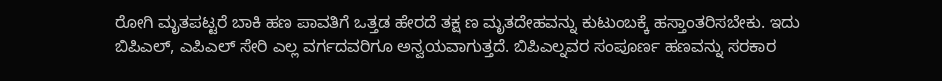ರೋಗಿ ಮೃತಪಟ್ಟರೆ ಬಾಕಿ ಹಣ ಪಾವತಿಗೆ ಒತ್ತಡ ಹೇರದೆ ತಕ್ಷ ಣ ಮೃತದೇಹವನ್ನು ಕುಟುಂಬಕ್ಕೆ ಹಸ್ತಾಂತರಿಸಬೇಕು. ಇದು ಬಿಪಿಎಲ್, ಎಪಿಎಲ್ ಸೇರಿ ಎಲ್ಲ ವರ್ಗದವರಿಗೂ ಅನ್ವಯವಾಗುತ್ತದೆ. ಬಿಪಿಎಲ್ನವರ ಸಂಪೂರ್ಣ ಹಣವನ್ನು ಸರಕಾರ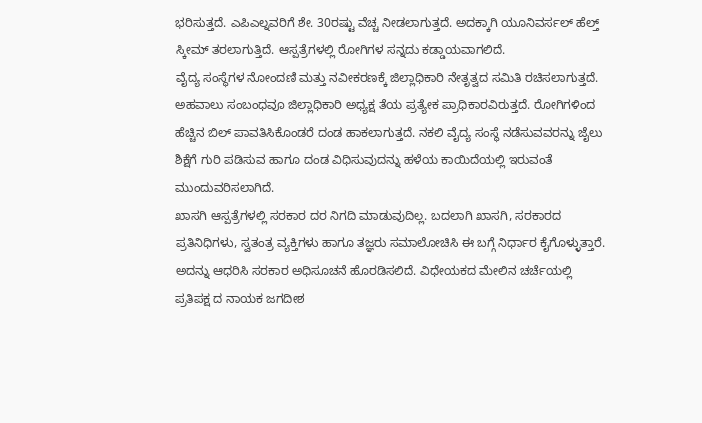ಭರಿಸುತ್ತದೆ. ಎಪಿಎಲ್ನವರಿಗೆ ಶೇ. 30ರಷ್ಟು ವೆಚ್ಚ ನೀಡಲಾಗುತ್ತದೆ. ಅದಕ್ಕಾಗಿ ಯೂನಿವರ್ಸಲ್ ಹೆಲ್ತ್ ಸ್ಕೀಮ್ ತರಲಾಗುತ್ತಿದೆ. ಆಸ್ಪತ್ರೆಗಳಲ್ಲಿ ರೋಗಿಗಳ ಸನ್ನದು ಕಡ್ಡಾಯವಾಗಲಿದೆ.
ವೈದ್ಯ ಸಂಸ್ಥೆಗಳ ನೋಂದಣಿ ಮತ್ತು ನವೀಕರಣಕ್ಕೆ ಜಿಲ್ಲಾಧಿಕಾರಿ ನೇತೃತ್ವದ ಸಮಿತಿ ರಚಿಸಲಾಗುತ್ತದೆ. ಅಹವಾಲು ಸಂಬಂಧವೂ ಜಿಲ್ಲಾಧಿಕಾರಿ ಅಧ್ಯಕ್ಷ ತೆಯ ಪ್ರತ್ಯೇಕ ಪ್ರಾಧಿಕಾರವಿರುತ್ತದೆ. ರೋಗಿಗಳಿಂದ ಹೆಚ್ಚಿನ ಬಿಲ್ ಪಾವತಿಸಿಕೊಂಡರೆ ದಂಡ ಹಾಕಲಾಗುತ್ತದೆ. ನಕಲಿ ವೈದ್ಯ ಸಂಸ್ಥೆ ನಡೆಸುವವರನ್ನು ಜೈಲು ಶಿಕ್ಷೆಗೆ ಗುರಿ ಪಡಿಸುವ ಹಾಗೂ ದಂಡ ವಿಧಿಸುವುದನ್ನು ಹಳೆಯ ಕಾಯಿದೆಯಲ್ಲಿ ಇರುವಂತೆ ಮುಂದುವರಿಸಲಾಗಿದೆ.
ಖಾಸಗಿ ಆಸ್ಪತ್ರೆಗಳಲ್ಲಿ ಸರಕಾರ ದರ ನಿಗದಿ ಮಾಡುವುದಿಲ್ಲ. ಬದಲಾಗಿ ಖಾಸಗಿ, ಸರಕಾರದ ಪ್ರತಿನಿಧಿಗಳು, ಸ್ವತಂತ್ರ ವ್ಯಕ್ತಿಗಳು ಹಾಗೂ ತಜ್ಞರು ಸಮಾಲೋಚಿಸಿ ಈ ಬಗ್ಗೆ ನಿರ್ಧಾರ ಕೈಗೊಳ್ಳುತ್ತಾರೆ. ಅದನ್ನು ಆಧರಿಸಿ ಸರಕಾರ ಅಧಿಸೂಚನೆ ಹೊರಡಿಸಲಿದೆ. ವಿಧೇಯಕದ ಮೇಲಿನ ಚರ್ಚೆಯಲ್ಲಿ ಪ್ರತಿಪಕ್ಷ ದ ನಾಯಕ ಜಗದೀಶ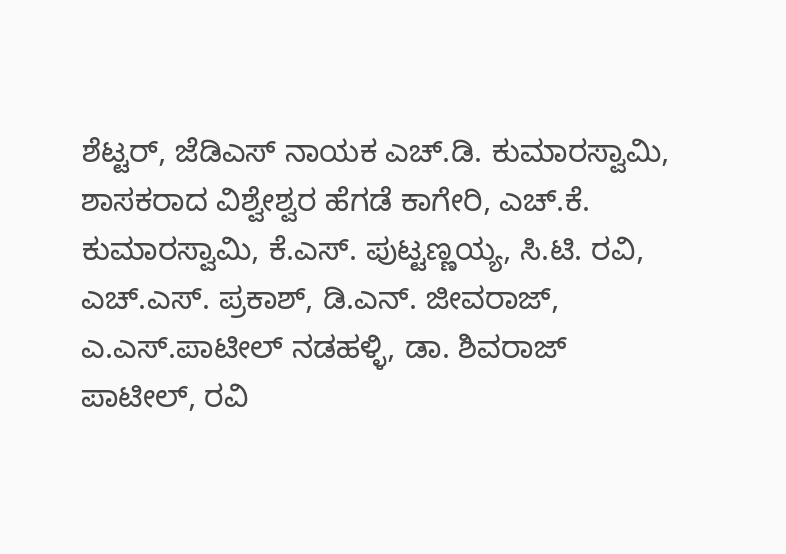ಶೆಟ್ಟರ್, ಜೆಡಿಎಸ್ ನಾಯಕ ಎಚ್.ಡಿ. ಕುಮಾರಸ್ವಾಮಿ, ಶಾಸಕರಾದ ವಿಶ್ವೇಶ್ವರ ಹೆಗಡೆ ಕಾಗೇರಿ, ಎಚ್.ಕೆ. ಕುಮಾರಸ್ವಾಮಿ, ಕೆ.ಎಸ್. ಪುಟ್ಟಣ್ಣಯ್ಯ, ಸಿ.ಟಿ. ರವಿ, ಎಚ್.ಎಸ್. ಪ್ರಕಾಶ್, ಡಿ.ಎನ್. ಜೀವರಾಜ್, ಎ.ಎಸ್.ಪಾಟೀಲ್ ನಡಹಳ್ಳಿ, ಡಾ. ಶಿವರಾಜ್ ಪಾಟೀಲ್, ರವಿ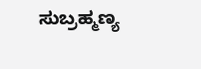ಸುಬ್ರಹ್ಮಣ್ಯ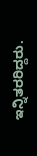ಇನ್ನಿತರರಿದ್ದರು.